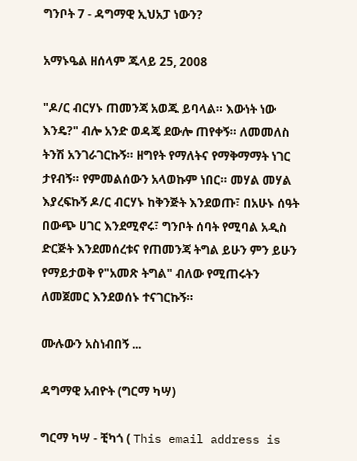ግንቦት 7 - ዳግማዊ ኢህአፓ ነውን?

አማኑዔል ዘሰላም ጁላይ 25, 2008

"ዶ/ር ብርሃኑ ጠመንጃ አወጁ ይባላል። እውነት ነው እንዴ?" ብሎ አንድ ወዳጄ ደውሎ ጠየቀኝ። ለመመለስ ትንሽ አንገራገርኩኝ። ዘግየት የማለትና የማቅማማት ነገር ታየብኝ። የምመልሰውን አላወኩም ነበር። መሃል መሃል እያረፍኩኝ ዶ/ር ብርሃኑ ከቅንጅት እንደወጡ፣ በአሁኑ ሰዓት በውጭ ሀገር እንደሚኖሩ፣ ግንቦት ሰባት የሚባል አዲስ ድርጅት እንደመሰረቱና የጠመንጃ ትግል ይሁን ምን ይሁን የማይታወቅ የ"አመጽ ትግል" ብለው የሚጠሩትን ለመጀመር እንደወሰኑ ተናገርኩኝ።

ሙሉውን አስነብበኝ ...

ዳግማዊ አብዮት (ግርማ ካሣ)

ግርማ ካሣ - ቺካጎ ( This email address is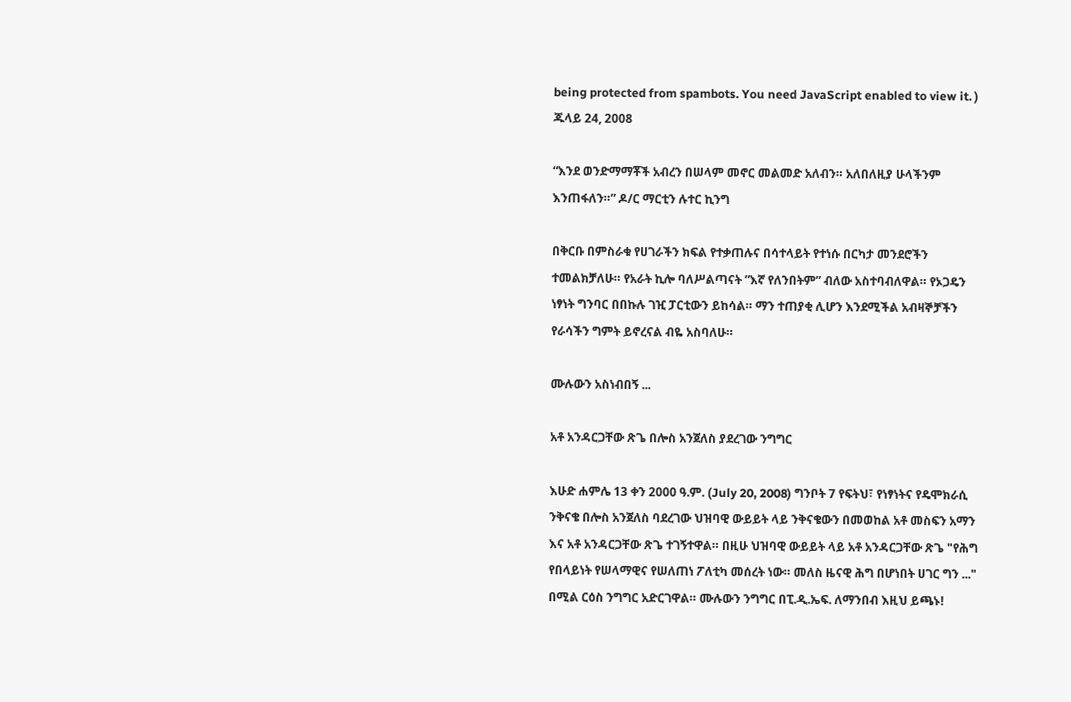being protected from spambots. You need JavaScript enabled to view it. ) ጁላይ 24, 2008

“እንደ ወንድማማቾች አብረን በሠላም መኖር መልመድ አለብን። አለበለዚያ ሁላችንም እንጠፋለን።” ዶ/ር ማርቲን ሉተር ኪንግ

በቅርቡ በምስራቁ የሀገራችን ክፍል የተቃጠሉና በሳተላይት የተነሱ በርካታ መንደሮችን ተመልክቻለሁ። የአራት ኪሎ ባለሥልጣናት ”እኛ የለንበትም” ብለው አስተባብለዋል። የኦጋዴን ነፃነት ግንባር በበኩሉ ገዢ ፓርቲውን ይከሳል። ማን ተጠያቂ ሊሆን እንደሚችል አብዛኞቻችን የራሳችን ግምት ይኖረናል ብዬ አስባለሁ።

ሙሉውን አስነብበኝ ...

አቶ አንዳርጋቸው ጽጌ በሎስ አንጀለስ ያደረገው ንግግር

እሁድ ሐምሌ 13 ቀን 2000 ዓ.ም. (July 20, 2008) ግንቦት 7 የፍትህ፣ የነፃነትና የዴሞክራሲ ንቅናቄ በሎስ አንጀለስ ባደረገው ህዝባዊ ውይይት ላይ ንቅናቄውን በመወከል አቶ መስፍን አማን እና አቶ አንዳርጋቸው ጽጌ ተገኝተዋል። በዚሁ ህዝባዊ ውይይት ላይ አቶ አንዳርጋቸው ጽጌ "የሕግ የበላይነት የሠላማዊና የሠለጠነ ፖለቲካ መሰረት ነው። መለስ ዜናዊ ሕግ በሆነበት ሀገር ግን ..." በሚል ርዕስ ንግግር አድርገዋል። ሙሉውን ንግግር በፒ.ዲ.ኤፍ. ለማንበብ እዚህ ይጫኑ!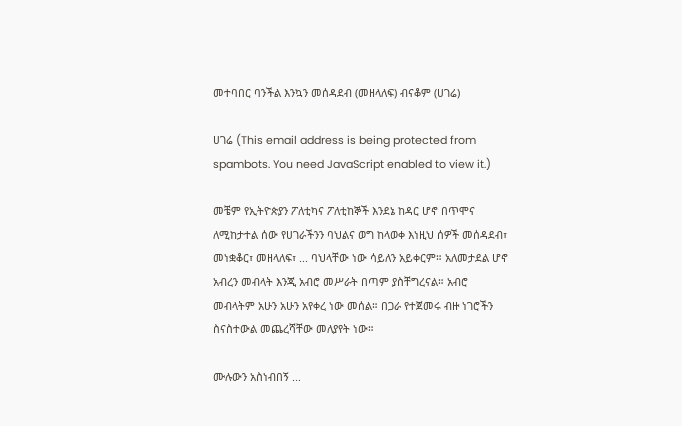መተባበር ባንችል እንኳን መሰዳደብ (መዘላለፍ) ብናቆም (ሀገሬ)

ሀገሬ (This email address is being protected from spambots. You need JavaScript enabled to view it.)

መቼም የኢትዮጵያን ፖለቲካና ፖለቲከኞች እንደኔ ከዳር ሆኖ በጥሞና ለሚከታተል ሰው የሀገራችንን ባህልና ወግ ከላወቀ እነዚህ ሰዎች መሰዳደብ፣ መነቋቆር፣ መዘላለፍ፣ ... ባህላቸው ነው ሳይለን አይቀርም። አለመታደል ሆኖ አብረን መብላት እንጂ አብሮ መሥራት በጣም ያስቸግረናል። አብሮ መብላትም አሁን አሁን አየቀረ ነው መሰል። በጋራ የተጀመሩ ብዙ ነገሮችን ስናስተውል መጨረሻቸው መለያየት ነው።

ሙሉውን አስነብበኝ ...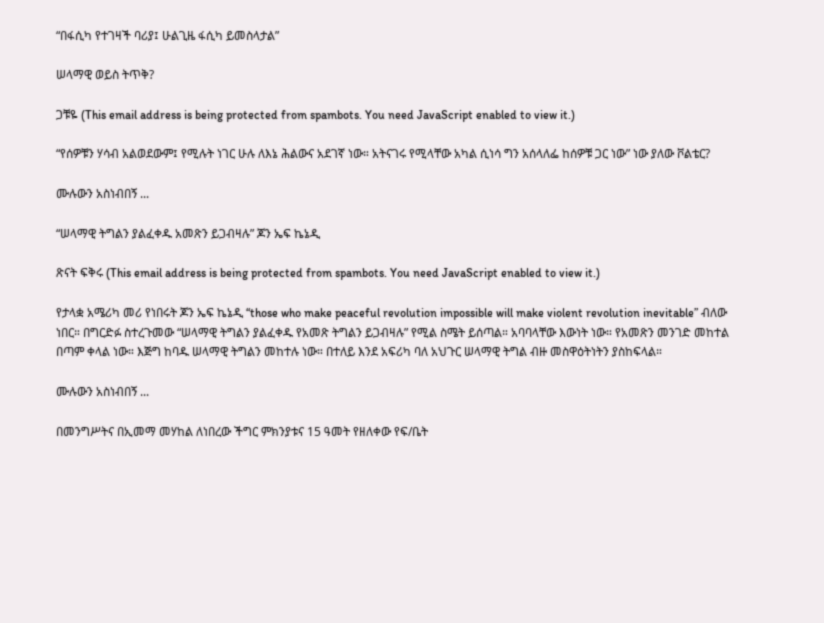“በፋሲካ የተገዛች ባሪያ፤ ሁልጊዜ ፋሲካ ይመስላታል”

ሠላማዊ ወይስ ትጥቅ?

ጋቹዬ (This email address is being protected from spambots. You need JavaScript enabled to view it.)

“የሰዎቹን ሃሳብ አልወደውም፤ የሚሉት ነገር ሁሉ ለእኔ ሕልውና አደገኛ ነው። አትናገሩ የሚላቸው አካል ሲነሳ ግን አሰላለፌ ከሰዎቹ ጋር ነው” ነው ያለው ቮልቴር?

ሙሉውን አስነብበኝ ...

“ሠላማዊ ትግልን ያልፈቀዱ አመጽን ይጋብዛሉ” ጆን ኤፍ ኬኔዲ

ጽናት ፍቅሩ (This email address is being protected from spambots. You need JavaScript enabled to view it.)

የታላቋ አሜሪካ መሪ የነበሩት ጆን ኤፍ ኬኔዲ “those who make peaceful revolution impossible will make violent revolution inevitable” ብለው ነበር። በግርድፉ ስተረጉመው “ሠላማዊ ትግልን ያልፈቀዱ የአመጽ ትግልን ይጋብዛሉ” የሚል ስሜት ይሰጣል። አባባላቸው እውነት ነው። የአመጽን መንገድ መከተል በጣም ቀላል ነው። እጅግ ከባዱ ሠላማዊ ትግልን መከተሉ ነው። በተለይ እንደ አፍሪካ ባለ አህጉር ሠላማዊ ትግል ብዙ መስዋዕትነትን ያስከፍላል።

ሙሉውን አስነብበኝ ...

በመንግሥትና በኢመማ መሃከል ለነበረው ችግር ምክንያቱና 15 ዓመት የዘለቀው የፍ/ቤት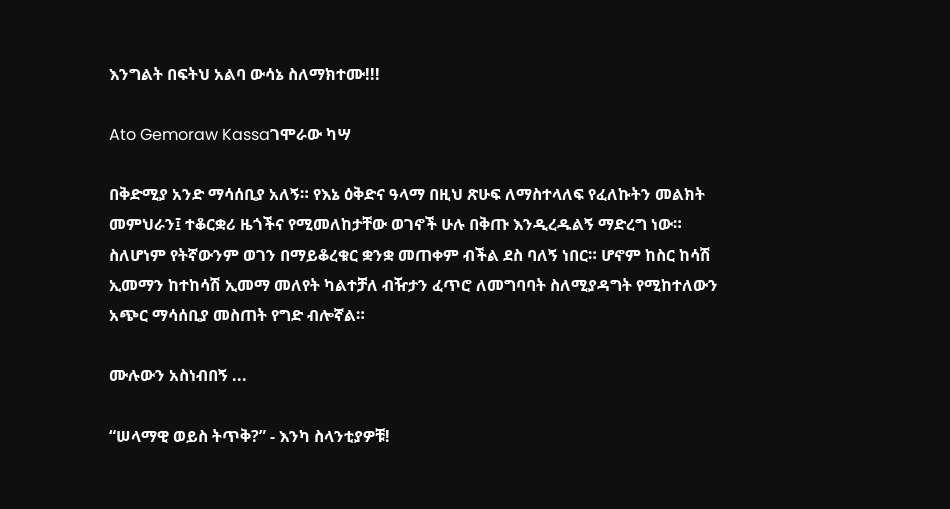እንግልት በፍትህ አልባ ውሳኔ ስለማክተሙ!!!

Ato Gemoraw Kassaገሞራው ካሣ

በቅድሚያ አንድ ማሳሰቢያ አለኝ። የእኔ ዕቅድና ዓላማ በዚህ ጽሁፍ ለማስተላለፍ የፈለኩትን መልክት መምህራን፤ ተቆርቋሪ ዜጎችና የሚመለከታቸው ወገኖች ሁሉ በቅጡ እንዲረዱልኝ ማድረግ ነው። ስለሆነም የትኛውንም ወገን በማይቆረቁር ቋንቋ መጠቀም ብችል ደስ ባለኝ ነበር። ሆኖም ከስር ከሳሽ ኢመማን ከተከሳሽ ኢመማ መለየት ካልተቻለ ብዥታን ፈጥሮ ለመግባባት ስለሚያዳግት የሚከተለውን አጭር ማሳሰቢያ መስጠት የግድ ብሎኛል።

ሙሉውን አስነብበኝ ...

“ሠላማዊ ወይስ ትጥቅ?” - እንካ ስላንቲያዎቹ!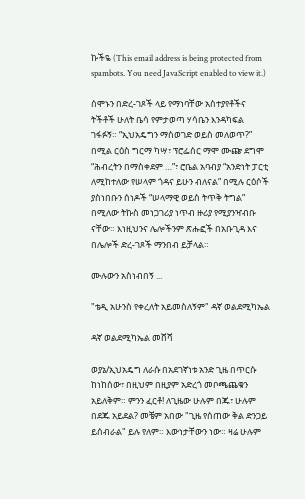ኩችዬ (This email address is being protected from spambots. You need JavaScript enabled to view it.)

ሰሞኑን በድረ-ገጾች ላይ የማነባቸው አስተያየቶችና ትችቶች ሁለት ቤሳ የምታወጣ ሃሳቤን እንዳካፍል ገፋፉኝ። “ኢህአዴግን ማስወገድ ወይስ መለወጥ?” በሚል ርዕስ ግርማ ካሣ፣ ፕሮፌሰር ማሞ ሙጬ ደግሞ “ሕብረትን በማስቀደም …”፣ ሮቤል አባብያ “አንድነት ፓርቲ ለሚከተለው የሠላም ጎዳና ይሁን ብለናል” በሚሉ ርዕሶች ያስነበቡን ሰነዶች “ሠላማዊ ወይስ ትጥቅ ትግል” በሚለው ትኩስ መነጋገሪያ ነጥብ ዙሪያ የሚያንዣብቡ ናቸው። እነዚህንና ሌሎችንም ጽሑፎች በአቡጊዳ እና በሌሎች ድረ-ገጾች ማንበብ ይቻላል።

ሙሉውን አስነብበኝ ...

"ቴዲ አሁንስ የቀረለት አይመስለኝም" ዳኛ ወልደሚካኤል

ዳኛ ወልደሚካኤል መሸሻ

ወያኔ/ኢህአዴግ ለራሱ በአደገኛነቱ አንድ ጊዜ በጥርሱ ከነከሰው፣ በዚህም በዚያም አድረጎ መቦጫጨቁን አይለቅም። ምንን ፈርቶ! ለጊዜው ሁሉም በጁ፣ ሁሉም በደጁ አይደል? መቼም አበው "ጊዜ የሰጠው ቅል ድንጋይ ይሰብራል" ይሉ የለም። እውነታቸውን ነው። ዛሬ ሁሉም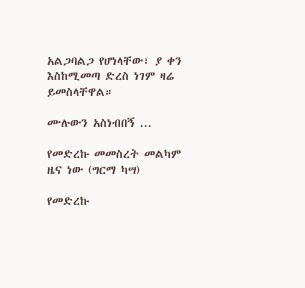አልጋባልጋ የሆነላቸው፣ ያ ቀን እስከሚመጣ ድረስ ነገም ዛሬ ይመስላቸዋል።

ሙሉውን አስነብበኝ ...

የመድረኩ መመስረት መልካም ዜና ነው (ግርማ ካሣ)

የመድረኩ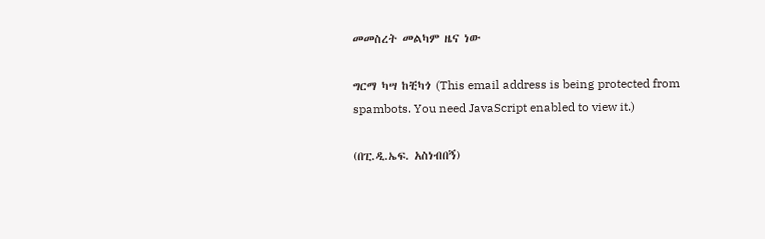መመስረት መልካም ዜና ነው

ግርማ ካሣ ከቺካጎ (This email address is being protected from spambots. You need JavaScript enabled to view it.)

(በፒ.ዲ.ኤፍ. አስነብበኝ)